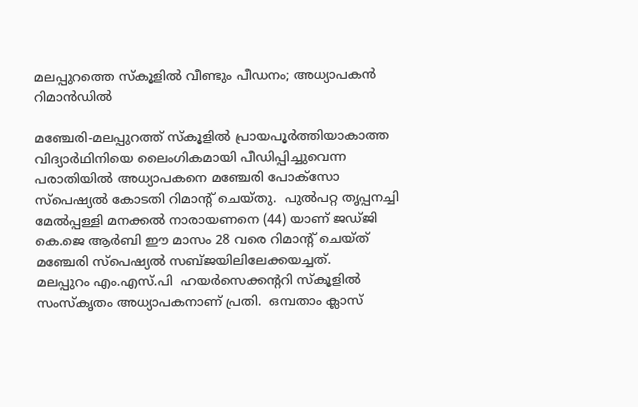മലപ്പുറത്തെ സ്കൂളില്‍ വീണ്ടും പീഡനം; അധ്യാപകന്‍ റിമാന്‍ഡില്‍

മഞ്ചേരി-മലപ്പുറത്ത് സ്‌കൂളില്‍ പ്രായപൂര്‍ത്തിയാകാത്ത വിദ്യാര്‍ഥിനിയെ ലൈംഗികമായി പീഡിപ്പിച്ചുവെന്ന പരാതിയില്‍ അധ്യാപകനെ മഞ്ചേരി പോക്സോ സ്പെഷ്യല്‍ കോടതി റിമാന്റ് ചെയ്തു.  പുല്‍പറ്റ തൃപ്പനച്ചി മേല്‍പ്പള്ളി മനക്കല്‍ നാരായണനെ (44) യാണ് ജഡ്ജി കെ.ജെ ആര്‍ബി ഈ മാസം 28 വരെ റിമാന്റ് ചെയ്ത് മഞ്ചേരി സ്പെഷ്യല്‍ സബ്ജയിലിലേക്കയച്ചത്.
മലപ്പുറം എം.എസ്.പി  ഹയര്‍സെക്കന്ററി സ്‌കൂളില്‍ സംസ്‌കൃതം അധ്യാപകനാണ് പ്രതി.  ഒമ്പതാം ക്ലാസ്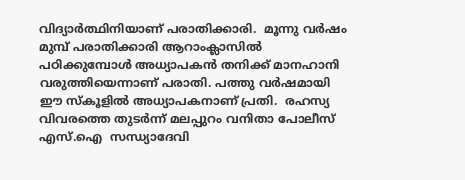വിദ്യാര്‍ത്ഥിനിയാണ് പരാതിക്കാരി.  മൂന്നു വര്‍ഷം മുമ്പ് പരാതിക്കാരി ആറാംക്ലാസില്‍ പഠിക്കുമ്പോള്‍ അധ്യാപകന്‍ തനിക്ക് മാനഹാനി വരുത്തിയെന്നാണ് പരാതി. പത്തു വര്‍ഷമായി ഈ സ്‌കൂളില്‍ അധ്യാപകനാണ് പ്രതി.  രഹസ്യ വിവരത്തെ തുടര്‍ന്ന് മലപ്പുറം വനിതാ പോലീസ് എസ്.ഐ  സന്ധ്യാദേവി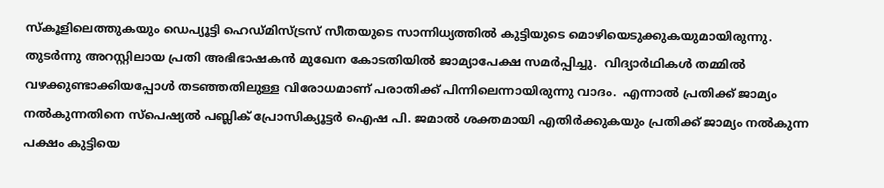സ്‌കൂളിലെത്തുകയും ഡെപ്യൂട്ടി ഹെഡ്മിസ്ട്രസ് സീതയുടെ സാന്നിധ്യത്തില്‍ കുട്ടിയുടെ മൊഴിയെടുക്കുകയുമായിരുന്നു.  തുടര്‍ന്നു അറസ്റ്റിലായ പ്രതി അഭിഭാഷകന്‍ മുഖേന കോടതിയില്‍ ജാമ്യാപേക്ഷ സമര്‍പ്പിച്ചു.  വിദ്യാര്‍ഥികള്‍ തമ്മില്‍ വഴക്കുണ്ടാക്കിയപ്പോള്‍ തടഞ്ഞതിലുള്ള വിരോധമാണ് പരാതിക്ക് പിന്നിലെന്നായിരുന്നു വാദം.  എന്നാല്‍ പ്രതിക്ക് ജാമ്യം നല്‍കുന്നതിനെ സ്പെഷ്യല്‍ പബ്ലിക് പ്രോസിക്യൂട്ടര്‍ ഐഷ പി. ജമാല്‍ ശക്തമായി എതിര്‍ക്കുകയും പ്രതിക്ക് ജാമ്യം നല്‍കുന്ന പക്ഷം കുട്ടിയെ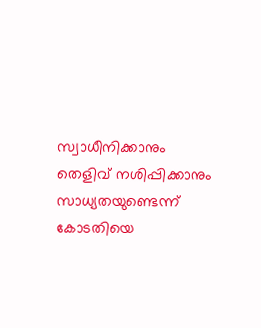സ്വാധീനിക്കാനും തെളിവ് നശിപ്പിക്കാനും സാധ്യതയുണ്ടെന്ന് കോടതിയെ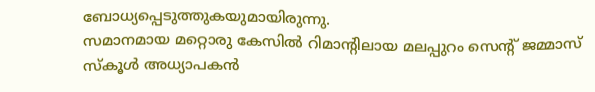ബോധ്യപ്പെടുത്തുകയുമായിരുന്നു.
സമാനമായ മറ്റൊരു കേസില്‍ റിമാന്റിലായ മലപ്പുറം സെന്റ് ജമ്മാസ് സ്‌കൂള്‍ അധ്യാപകന്‍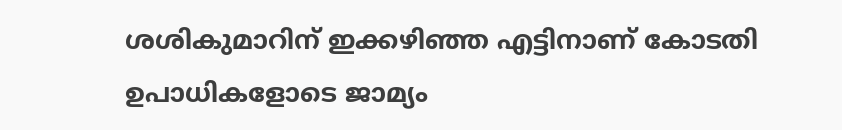ശശികുമാറിന് ഇക്കഴിഞ്ഞ എട്ടിനാണ് കോടതി ഉപാധികളോടെ ജാമ്യം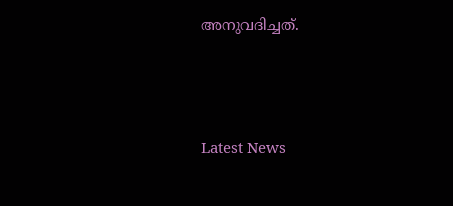അനുവദിച്ചത്.





Latest News